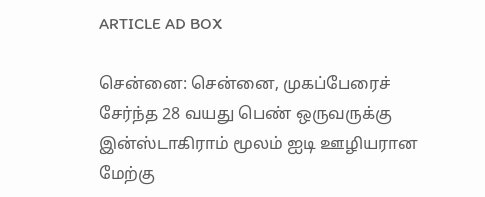ARTICLE AD BOX

சென்னை: சென்னை, முகப்பேரைச் சேர்ந்த 28 வயது பெண் ஒருவருக்கு இன்ஸ்டாகிராம் மூலம் ஐடி ஊழியரான மேற்கு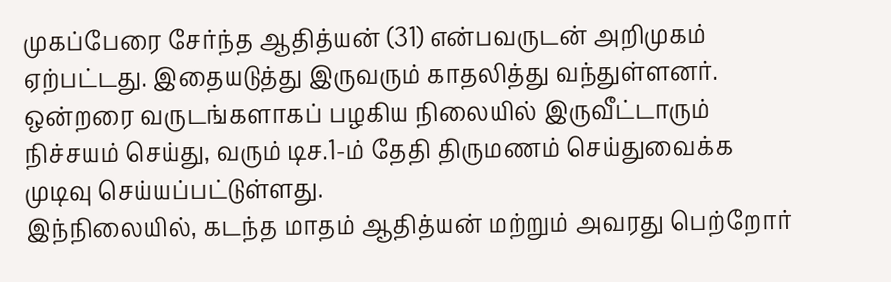முகப்பேரை சேர்ந்த ஆதித்யன் (31) என்பவருடன் அறிமுகம் ஏற்பட்டது. இதையடுத்து இருவரும் காதலித்து வந்துள்ளனர். ஒன்றரை வருடங்களாகப் பழகிய நிலையில் இருவீட்டாரும் நிச்சயம் செய்து, வரும் டிச.1-ம் தேதி திருமணம் செய்துவைக்க முடிவு செய்யப்பட்டுள்ளது.
இந்நிலையில், கடந்த மாதம் ஆதித்யன் மற்றும் அவரது பெற்றோர்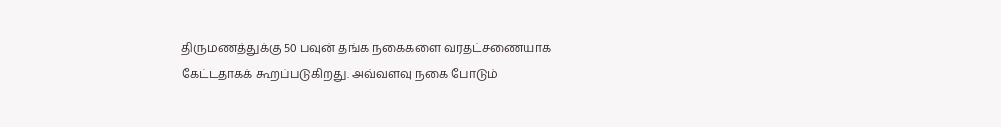திருமணத்துக்கு 50 பவுன் தங்க நகைகளை வரதட்சணையாக கேட்டதாகக் கூறப்படுகிறது. அவ்வளவு நகை போடும்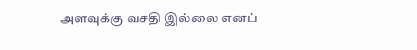அளவுக்கு வசதி இல்லை எனப்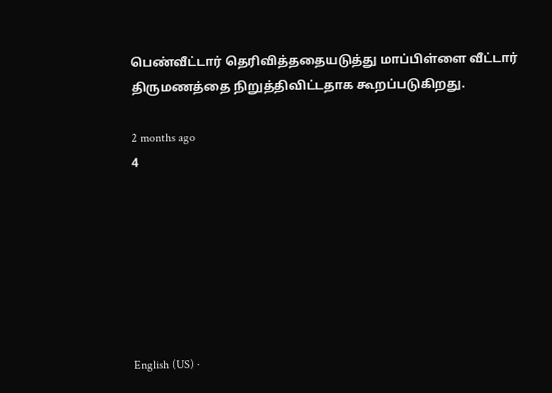பெண்வீட்டார் தெரிவித்ததையடுத்து மாப்பிள்ளை வீட்டார் திருமணத்தை நிறுத்திவிட்டதாக கூறப்படுகிறது.

2 months ago
4







English (US) ·